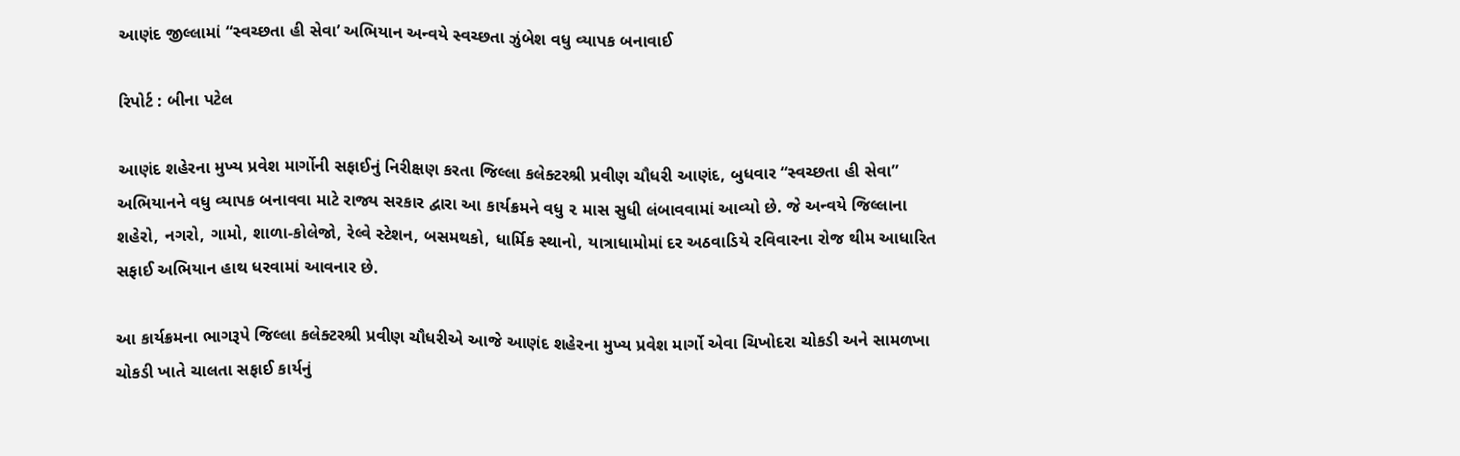આણંદ જીલ્લામાં “સ્વચ્છતા હી સેવા’ અભિયાન અન્વયે સ્વચ્છતા ઝુંબેશ વધુ વ્યાપક બનાવાઈ

રિપોર્ટ : બીના પટેલ

આણંદ શહેરના મુખ્ય પ્રવેશ માર્ગોની સફાઈનું નિરીક્ષણ કરતા જિલ્લા કલેક્ટરશ્રી પ્રવીણ ચૌધરી આણંદ, બુધવાર “સ્વચ્છતા હી સેવા” અભિયાનને વધુ વ્યાપક બનાવવા માટે રાજ્ય સરકાર દ્વારા આ કાર્યક્રમને વધુ ૨ માસ સુધી લંબાવવામાં આવ્યો છે. જે અન્વયે જિલ્લાના શહેરો, નગરો, ગામો, શાળા-કોલેજો, રેલ્વે સ્ટેશન, બસમથકો, ધાર્મિક સ્થાનો, યાત્રાધામોમાં દર અઠવાડિયે રવિવારના રોજ થીમ આધારિત સફાઈ અભિયાન હાથ ધરવામાં આવનાર છે.

આ કાર્યક્રમના ભાગરૂપે જિલ્લા કલેક્ટરશ્રી પ્રવીણ ચૌધરીએ આજે આણંદ શહેરના મુખ્ય પ્રવેશ માર્ગો એવા ચિખોદરા ચોકડી અને સામળખા ચોકડી ખાતે ચાલતા સફાઈ કાર્યનું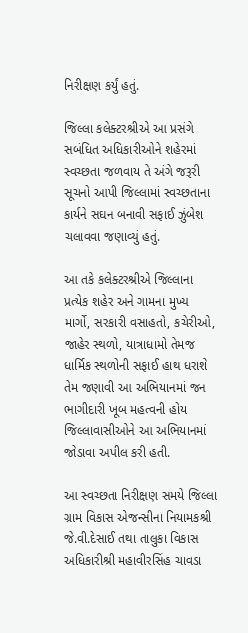નિરીક્ષણ કર્યું હતું.

જિલ્લા કલેક્ટરશ્રીએ આ પ્રસંગે સબંધિત અધિકારીઓને શહેરમાં સ્વચ્છતા જળવાય તે અંગે જરૂરી સૂચનો આપી જિલ્લામાં સ્વચ્છતાના કાર્યને સઘન બનાવી સફાઈ ઝુંબેશ ચલાવવા જણાવ્યું હતું.

આ તકે કલેક્ટરશ્રીએ જિલ્લાના પ્રત્યેક શહેર અને ગામના મુખ્ય માર્ગો, સરકારી વસાહતો, કચેરીઓ, જાહેર સ્થળો, યાત્રાધામો તેમજ ધાર્મિક સ્થળોની સફાઈ હાથ ધરાશે તેમ જણાવી આ અભિયાનમાં જન ભાગીદારી ખૂબ મહત્વની હોય જિલ્લાવાસીઓને આ અભિયાનમાં જોડાવા અપીલ કરી હતી.

આ સ્વચ્છતા નિરીક્ષણ સમયે જિલ્લા ગ્રામ વિકાસ એજન્સીના નિયામકશ્રી જે.વી.દેસાઈ તથા તાલુકા વિકાસ અધિકારીશ્રી મહાવીરસિંહ ચાવડા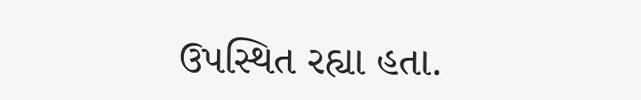ઉપસ્થિત રહ્યા હતા.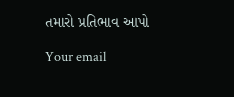તમારો પ્રતિભાવ આપો

Your email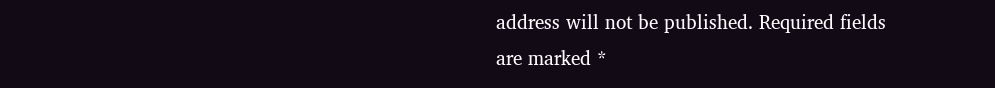address will not be published. Required fields are marked *